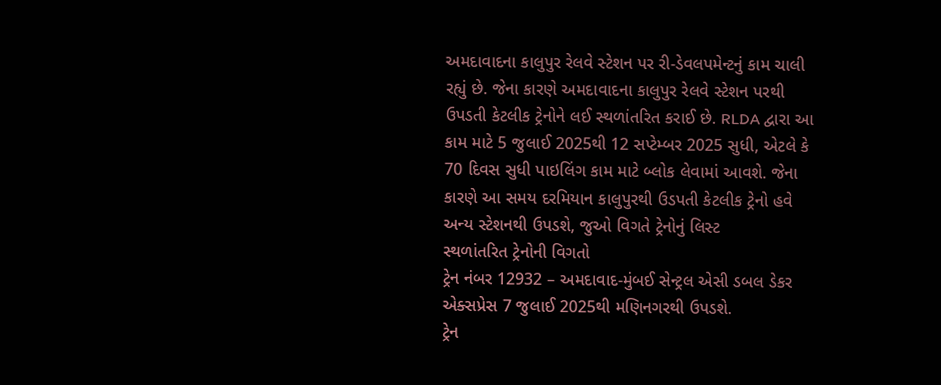અમદાવાદના કાલુપુર રેલવે સ્ટેશન પર રી-ડેવલપમેન્ટનું કામ ચાલી રહ્યું છે. જેના કારણે અમદાવાદના કાલુપુર રેલવે સ્ટેશન પરથી ઉપડતી કેટલીક ટ્રેનોને લઈ સ્થળાંતરિત કરાઈ છે. RLDA દ્વારા આ કામ માટે 5 જુલાઈ 2025થી 12 સપ્ટેમ્બર 2025 સુધી, એટલે કે 70 દિવસ સુધી પાઇલિંગ કામ માટે બ્લોક લેવામાં આવશે. જેના કારણે આ સમય દરમિયાન કાલુપુરથી ઉડપતી કેટલીક ટ્રેનો હવે અન્ય સ્ટેશનથી ઉપડશે, જુઓ વિગતે ટ્રેનોનું લિસ્ટ
સ્થળાંતરિત ટ્રેનોની વિગતો
ટ્રેન નંબર 12932 – અમદાવાદ-મુંબઈ સેન્ટ્રલ એસી ડબલ ડેકર એક્સપ્રેસ 7 જુલાઈ 2025થી મણિનગરથી ઉપડશે.
ટ્રેન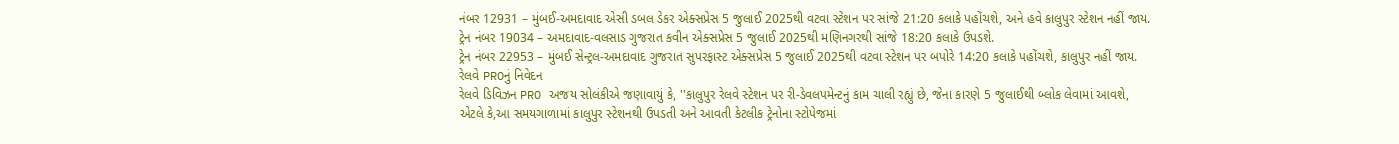નંબર 12931 – મુંબઈ-અમદાવાદ એસી ડબલ ડેકર એક્સપ્રેસ 5 જુલાઈ 2025થી વટવા સ્ટેશન પર સાંજે 21:20 કલાકે પહોંચશે, અને હવે કાલુપુર સ્ટેશન નહીં જાય.
ટ્રેન નંબર 19034 – અમદાવાદ-વલસાડ ગુજરાત કવીન એક્સપ્રેસ 5 જુલાઈ 2025થી મણિનગરથી સાંજે 18:20 કલાકે ઉપડશે.
ટ્રેન નંબર 22953 – મુંબઈ સેન્ટ્રલ-અમદાવાદ ગુજરાત સુપરફાસ્ટ એક્સપ્રેસ 5 જુલાઈ 2025થી વટવા સ્ટેશન પર બપોરે 14:20 કલાકે પહોંચશે, કાલુપુર નહીં જાય.
રેલવે PROનું નિવેદન
રેલવે ડિવિઝન PRO અજય સોલંકીએ જણાવાયું કે, ''કાલુપુર રેલવે સ્ટેશન પર રી-ડેવલપમેન્ટનું કામ ચાલી રહ્યું છે, જેના કારણે 5 જુલાઈથી બ્લોક લેવામાં આવશે, એટલે કે,આ સમયગાળામાં કાલુપુર સ્ટેશનથી ઉપડતી અને આવતી કેટલીક ટ્રેનોના સ્ટોપેજમાં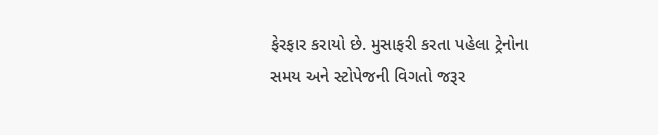ફેરફાર કરાયો છે. મુસાફરી કરતા પહેલા ટ્રેનોના સમય અને સ્ટોપેજની વિગતો જરૂર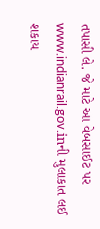તપાસી લે. જે માટે આ વેબસાઈટ પર www.indianrail.gov.inની મુલાકાત લઈ શકાય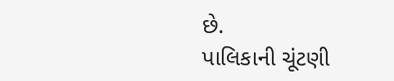છે.
પાલિકાની ચૂંટણી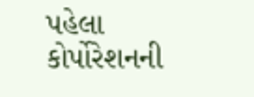પહેલા કોર્પોરેશનની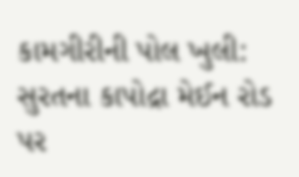કામગીરીની પોલ ખુલી: સુરતના કાપોદ્રા મેઈન રોડ પર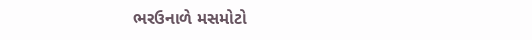ભરઉનાળે મસમોટો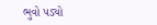ભુવો પડ્યો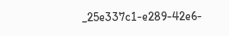_25e337c1-e289-42e6-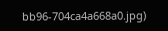bb96-704ca4a668a0.jpg)